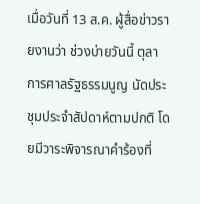เมื่อวันที่ 13 ส.ค. ผู้สื่อข่าวรายงานว่า ช่วงบ่ายวันนี้ ตุลาการศาลรัฐธรรมนูญ นัดประชุมประจำสัปดาห์ตามปกติ โดยมีวาระพิจารณาคำร้องที่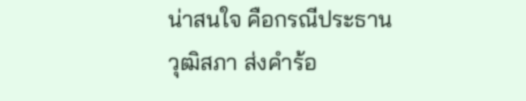น่าสนใจ คือกรณีประธานวุฒิสภา ส่งคำร้อ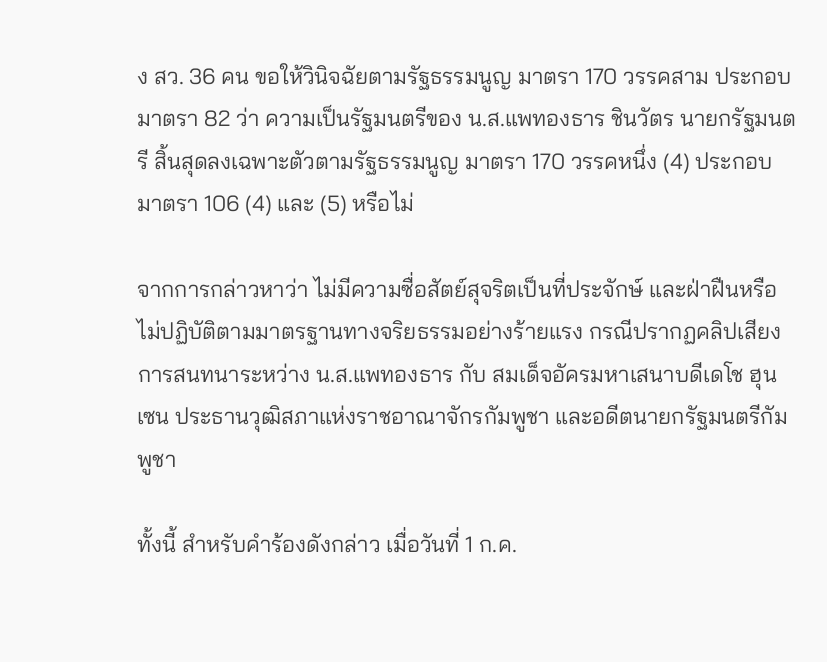ง สว. 36 คน ขอให้วินิจฉัยตามรัฐธรรมนูญ มาตรา 170 วรรคสาม ประกอบมาตรา 82 ว่า ความเป็นรัฐมนตรีของ น.ส.แพทองธาร ชินวัตร นายกรัฐมนตรี สิ้นสุดลงเฉพาะตัวตามรัฐธรรมนูญ มาตรา 170 วรรคหนึ่ง (4) ประกอบมาตรา 106 (4) และ (5) หรือไม่

จากการกล่าวหาว่า ไม่มีความซื่อสัตย์สุจริตเป็นที่ประจักษ์ และฝ่าฝืนหรือไม่ปฏิบัติตามมาตรฐานทางจริยธรรมอย่างร้ายแรง กรณีปรากฏคลิปเสียงการสนทนาระหว่าง น.ส.แพทองธาร กับ สมเด็จอัครมหาเสนาบดีเดโช ฮุน เซน ประธานวุฒิสภาแห่งราชอาณาจักรกัมพูชา และอดีตนายกรัฐมนตรีกัมพูชา

ทั้งนี้ สำหรับคำร้องดังกล่าว เมื่อวันที่ 1 ก.ค.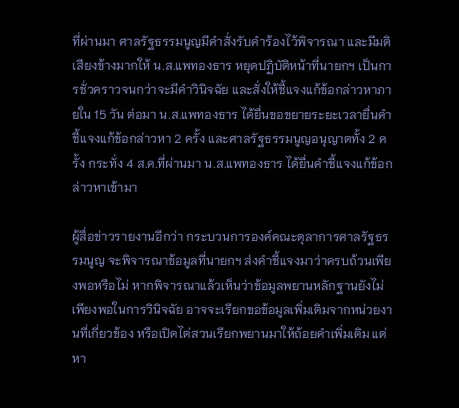ที่ผ่านมา ศาลรัฐธรรมนูญมีคำสั่งรับคำร้องไว้พิจารณา และมีมติเสียงข้างมากให้ น.ส.แพทองธาร หยุดปฏิบัติหน้าที่นายกฯ เป็นการชั่วคราวจนกว่าจะมีคำวินิจฉัย และสั่งให้ชี้แจงแก้ข้อกล่าวหาภายใน 15 วัน ต่อมา น.ส.แพทองธาร ได้ยื่นขอขยายระยะเวลายื่นคำชี้แจงแก้ข้อกล่าวหา 2 ครั้ง และศาลรัฐธรรมนูญอนุญาตทั้ง 2 ครั้ง กระทั่ง 4 ส.ค.ที่ผ่านมา น.ส.แพทองธาร ได้ยื่นคำชี้แจงแก้ข้อกล่าวหาเข้ามา

ผู้สื่อข่าวรายงานอีกว่า กระบวนการองค์คณะตุลาการศาลรัฐธรรมนูญ จะพิจารณาข้อมูลที่นายกฯ ส่งคำชี้แจงมาว่าครบถ้วนเพียงพอหรือไม่ หากพิจารณาแล้วเห็นว่าข้อมูลพยานหลักฐานยังไม่เพียงพอในการวินิจฉัย อาจจะเรียกขอข้อมูลเพิ่มเติมจากหน่วยงานที่เกี่ยวข้อง หรือเปิดไต่สวนเรียกพยานมาให้ถ้อยคำเพิ่มเติม แต่หา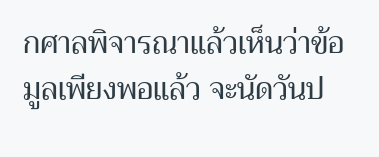กศาลพิจารณาแล้วเห็นว่าข้อมูลเพียงพอแล้ว จะนัดวันป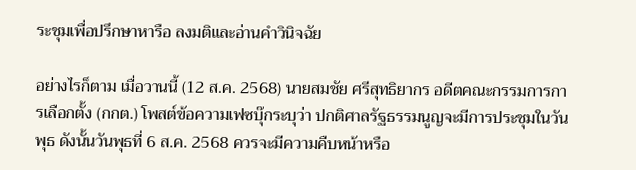ระชุมเพื่อปรึกษาหารือ ลงมติและอ่านคำวินิจฉัย

อย่างไรก็ตาม เมื่อวานนี้ (12 ส.ค. 2568) นายสมชัย ศรีสุทธิยากร อดีตคณะกรรมการการเลือกตั้ง (กกต.) โพสต์ข้อความเฟซบุ๊กระบุว่า ปกติศาลรัฐธรรมนูญจะมีการประชุมในวันพุธ ดังนั้นวันพุธที่ 6 ส.ค. 2568 ควรจะมีความคืบหน้าหรือ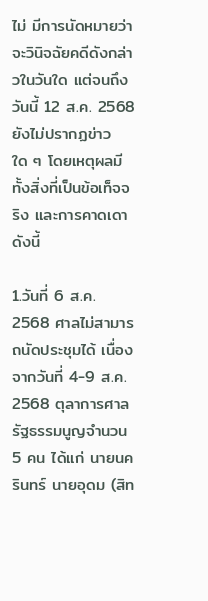ไม่ มีการนัดหมายว่าจะวินิจฉัยคดีดังกล่าวในวันใด แต่จนถึงวันนี้ 12 ส.ค. 2568 ยังไม่ปรากฏข่าวใด ๆ โดยเหตุผลมีทั้งสิ่งที่เป็นข้อเท็จจริง และการคาดเดา ดังนี้

1.วันที่ 6 ส.ค. 2568 ศาลไม่สามารถนัดประชุมได้ เนื่องจากวันที่ 4-9 ส.ค. 2568 ตุลาการศาลรัฐธรรมนูญจำนวน 5 คน ได้แก่ นายนครินทร์ นายอุดม (สิท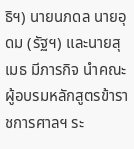ธิฯ) นายนภดล นายอุดม (รัฐฯ) และนายสุเมธ มีภารกิจ นำคณะผู้อบรมหลักสูตรข้าราชการศาลฯ ระ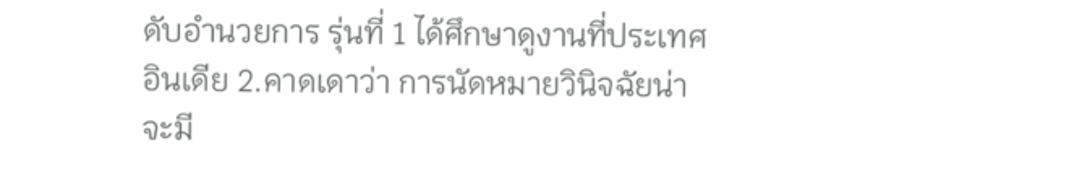ดับอำนวยการ รุ่นที่ 1 ได้ศึกษาดูงานที่ประเทศอินเดีย 2.คาดเดาว่า การนัดหมายวินิจฉัยน่าจะมี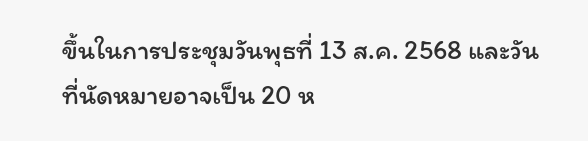ขึ้นในการประชุมวันพุธที่ 13 ส.ค. 2568 และวันที่นัดหมายอาจเป็น 20 ห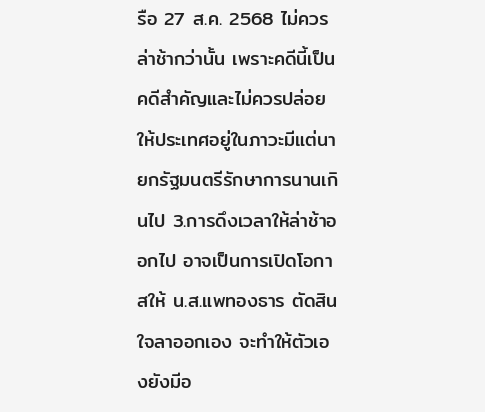รือ 27 ส.ค. 2568 ไม่ควรล่าช้ากว่านั้น เพราะคดีนี้เป็นคดีสำคัญและไม่ควรปล่อยให้ประเทศอยู่ในภาวะมีแต่นายกรัฐมนตรีรักษาการนานเกินไป 3.การดึงเวลาให้ล่าช้าออกไป อาจเป็นการเปิดโอกาสให้ น.ส.แพทองธาร ตัดสินใจลาออกเอง จะทำให้ตัวเองยังมีอ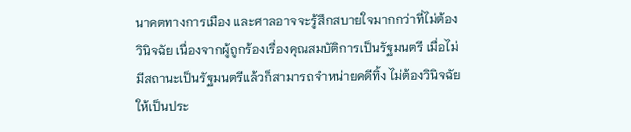นาคตทางการเมือง และศาลอาจจะรู้สึกสบายใจมากกว่าที่ไม่ต้องวินิจฉัย เนื่องจากผู้ถูกร้องเรื่องคุณสมบัติการเป็นรัฐมนตรี เมื่อไม่มีสถานะเป็นรัฐมนตรีแล้วก็สามารถจำหน่ายคดีทิ้ง ไม่ต้องวินิจฉัยให้เป็นประ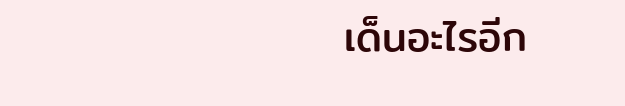เด็นอะไรอีก